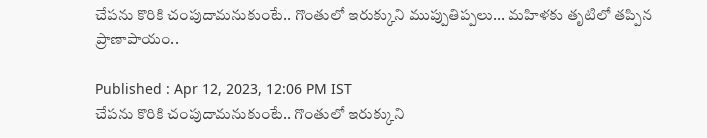చేపను కొరికి చంపుదామనుకుంటే.. గొంతులో ఇరుక్కుని ముప్పుతిప్పలు... మహిళకు తృటిలో తప్పిన ప్రాణాపాయం..

Published : Apr 12, 2023, 12:06 PM IST
చేపను కొరికి చంపుదామనుకుంటే.. గొంతులో ఇరుక్కుని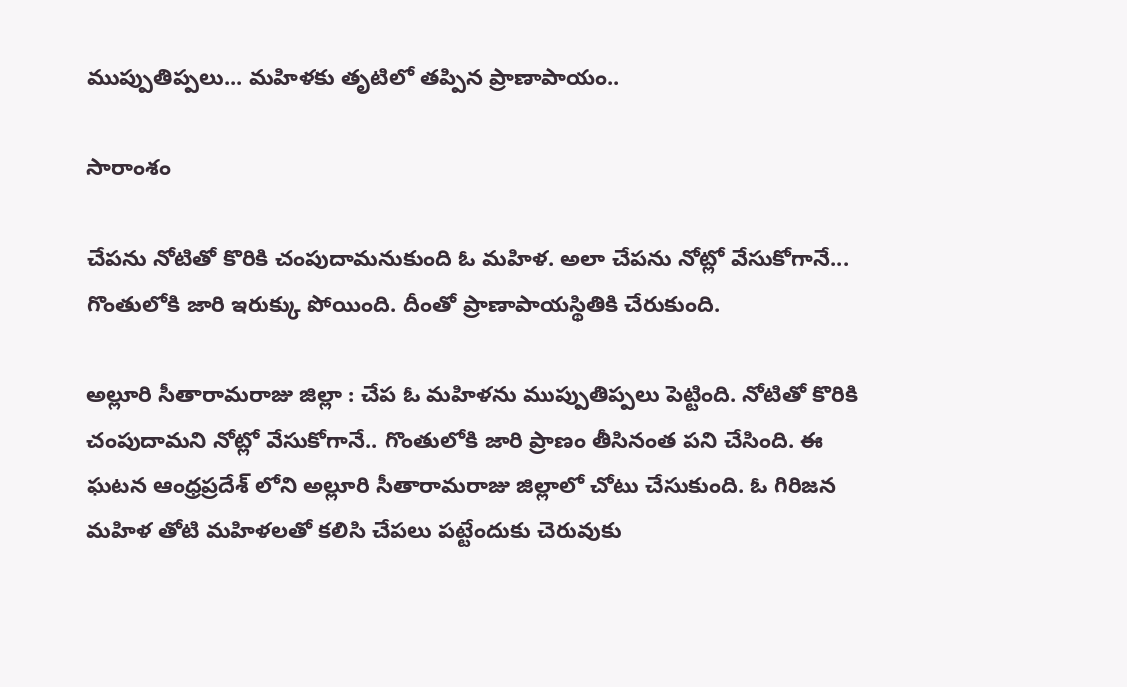ముప్పుతిప్పలు... మహిళకు తృటిలో తప్పిన ప్రాణాపాయం..

సారాంశం

చేపను నోటితో కొరికి చంపుదామనుకుంది ఓ మహిళ. అలా చేపను నోట్లో వేసుకోగానే... గొంతులోకి జారి ఇరుక్కు పోయింది. దీంతో ప్రాణాపాయస్థితికి చేరుకుంది.

అల్లూరి సీతారామరాజు జిల్లా : చేప ఓ మహిళను ముప్పుతిప్పలు పెట్టింది. నోటితో కొరికి చంపుదామని నోట్లో వేసుకోగానే.. గొంతులోకి జారి ప్రాణం తీసినంత పని చేసింది. ఈ ఘటన ఆంధ్రప్రదేశ్ లోని అల్లూరి సీతారామరాజు జిల్లాలో చోటు చేసుకుంది. ఓ గిరిజన మహిళ తోటి మహిళలతో కలిసి చేపలు పట్టేందుకు చెరువుకు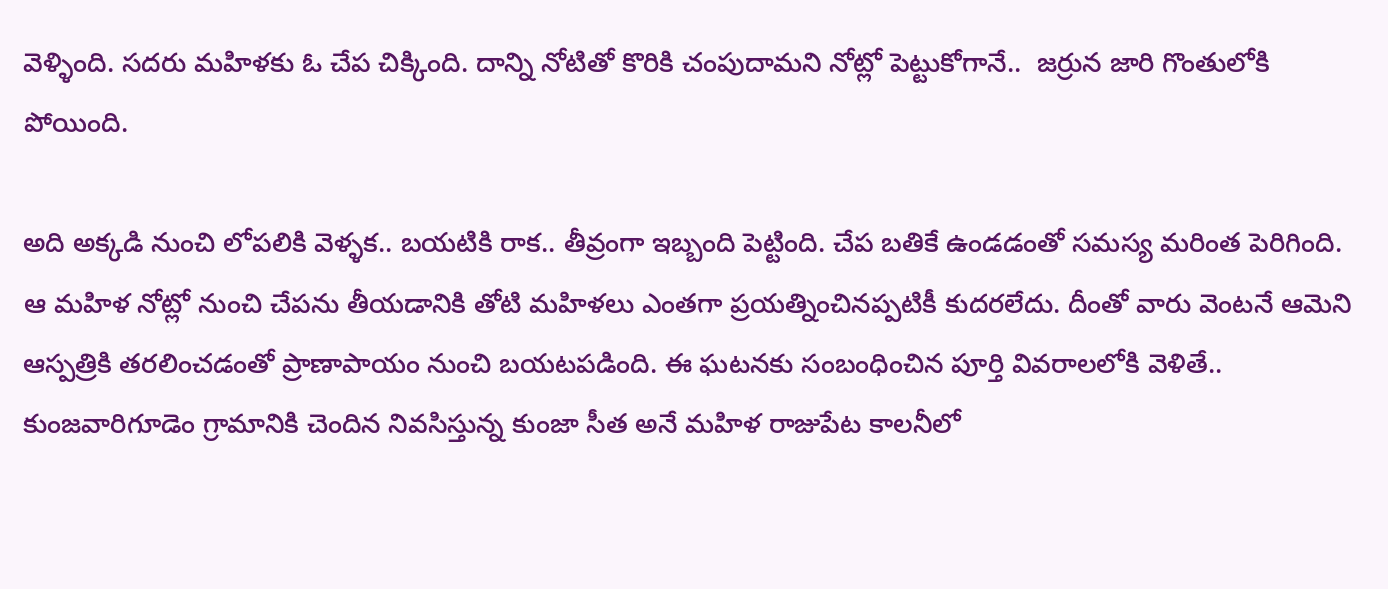వెళ్ళింది. సదరు మహిళకు ఓ చేప చిక్కింది. దాన్ని నోటితో కొరికి చంపుదామని నోట్లో పెట్టుకోగానే..  జర్రున జారి గొంతులోకి పోయింది.

అది అక్కడి నుంచి లోపలికి వెళ్ళక.. బయటికి రాక.. తీవ్రంగా ఇబ్బంది పెట్టింది. చేప బతికే ఉండడంతో సమస్య మరింత పెరిగింది. ఆ మహిళ నోట్లో నుంచి చేపను తీయడానికి తోటి మహిళలు ఎంతగా ప్రయత్నించినప్పటికీ కుదరలేదు. దీంతో వారు వెంటనే ఆమెని ఆస్పత్రికి తరలించడంతో ప్రాణాపాయం నుంచి బయటపడింది. ఈ ఘటనకు సంబంధించిన పూర్తి వివరాలలోకి వెళితే.. కుంజవారిగూడెం గ్రామానికి చెందిన నివసిస్తున్న కుంజా సీత అనే మహిళ రాజుపేట కాలనీలో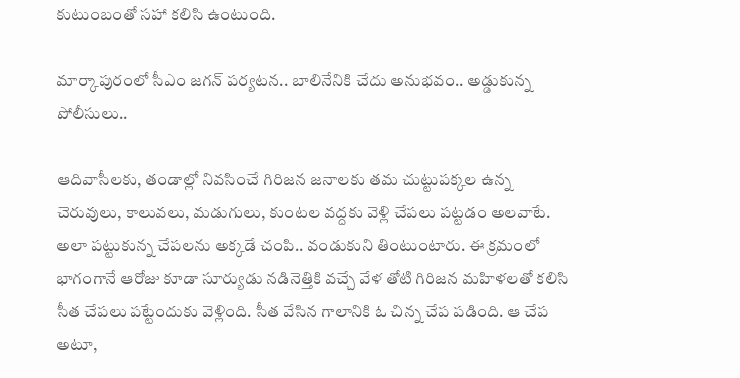కుటుంబంతో సహా కలిసి ఉంటుంది.

మార్కాపురంలో సీఎం జగన్ పర్యటన.. బాలినేనికి చేదు అనుభవం.. అడ్డుకున్న పోలీసులు..

ఆదివాసీలకు, తండాల్లో నివసించే గిరిజన జనాలకు తమ చుట్టుపక్కల ఉన్న చెరువులు, కాలువలు, మడుగులు, కుంటల వద్దకు వెళ్లి చేపలు పట్టడం అలవాటే. అలా పట్టుకున్న చేపలను అక్కడే చంపి.. వండుకుని తింటుంటారు. ఈ క్రమంలో భాగంగానే ఆరోజు కూడా సూర్యుడు నడినెత్తికి వచ్చే వేళ తోటి గిరిజన మహిళలతో కలిసి సీత చేపలు పట్టేందుకు వెళ్లింది. సీత వేసిన గాలానికి ఓ చిన్న చేప పడింది. ఆ చేప అటూ,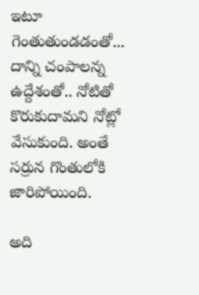ఇటూ గెంతుతుండడంతో... దాన్ని చంపాలన్న ఉద్దేశంతో.. నోటితో కొరుకుదామని నోట్లో వేసుకుంది. అంతే సర్రున గొంతులోకి జారిపోయింది.

అది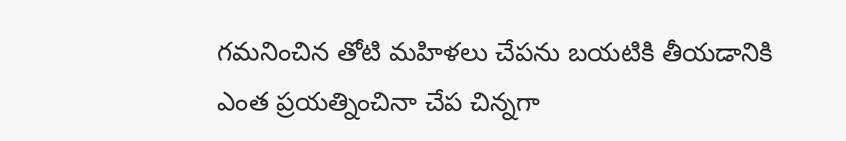గమనించిన తోటి మహిళలు చేపను బయటికి తీయడానికి ఎంత ప్రయత్నించినా చేప చిన్నగా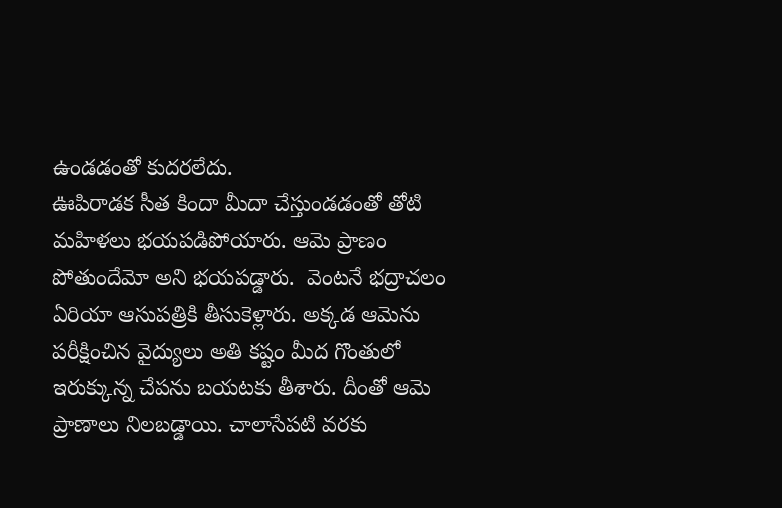ఉండడంతో కుదరలేదు.
ఊపిరాడక సీత కిందా మీదా చేస్తుండడంతో తోటి మహిళలు భయపడిపోయారు. ఆమె ప్రాణం పోతుందేమో అని భయపడ్డారు.  వెంటనే భద్రాచలం ఏరియా ఆసుపత్రికి తీసుకెళ్లారు. అక్కడ ఆమెను పరీక్షించిన వైద్యులు అతి కష్టం మీద గొంతులో ఇరుక్కున్న చేపను బయటకు తీశారు. దీంతో ఆమె ప్రాణాలు నిలబడ్డాయి. చాలాసేపటి వరకు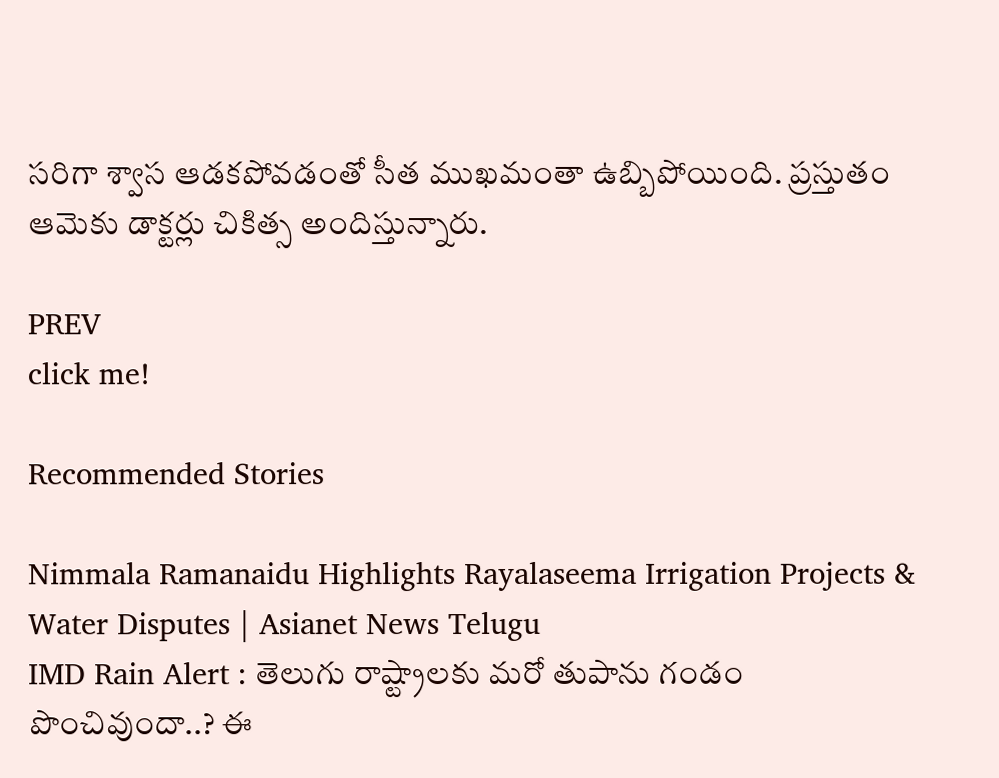సరిగా శ్వాస ఆడకపోవడంతో సీత ముఖమంతా ఉబ్బిపోయింది. ప్రస్తుతం ఆమెకు డాక్టర్లు చికిత్స అందిస్తున్నారు.

PREV
click me!

Recommended Stories

Nimmala Ramanaidu Highlights Rayalaseema Irrigation Projects & Water Disputes | Asianet News Telugu
IMD Rain Alert : తెలుగు రాష్ట్రాలకు మరో తుపాను గండం పొంచివుందా..? ఈ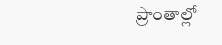ప్రాంతాల్లో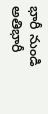భారీ నుండి అతిభారీ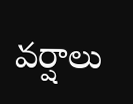వర్షాలు